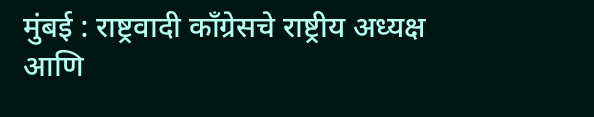मुंबई : राष्ट्रवादी काँग्रेसचे राष्ट्रीय अध्यक्ष आणि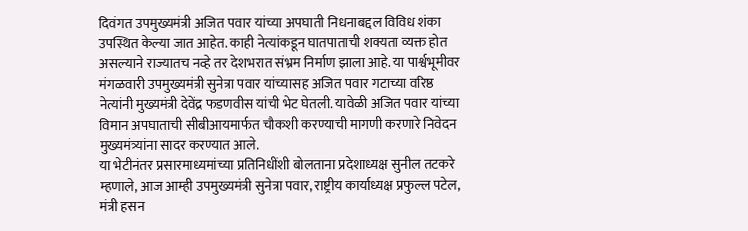दिवंगत उपमुख्यमंत्री अजित पवार यांच्या अपघाती निधनाबद्दल विविध शंका उपस्थित केल्या जात आहेत. काही नेत्यांकडून घातपाताची शक्यता व्यक्त होत असल्याने राज्यातच नव्हे तर देशभरात संभ्रम निर्माण झाला आहे. या पार्श्वभूमीवर मंगळवारी उपमुख्यमंत्री सुनेत्रा पवार यांच्यासह अजित पवार गटाच्या वरिष्ठ नेत्यांनी मुख्यमंत्री देवेंद्र फडणवीस यांची भेट घेतली. यावेळी अजित पवार यांच्या विमान अपघाताची सीबीआयमार्फत चौकशी करण्याची मागणी करणारे निवेदन मुख्यमंत्र्यांना सादर करण्यात आले.
या भेटीनंतर प्रसारमाध्यमांच्या प्रतिनिधींशी बोलताना प्रदेशाध्यक्ष सुनील तटकरे म्हणाले, आज आम्ही उपमुख्यमंत्री सुनेत्रा पवार, राष्ट्रीय कार्याध्यक्ष प्रफुल्ल पटेल, मंत्री हसन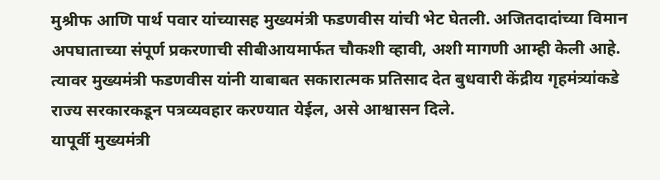मुश्रीफ आणि पार्थ पवार यांच्यासह मुख्यमंत्री फडणवीस यांची भेट घेतली. अजितदादांच्या विमान अपघाताच्या संपूर्ण प्रकरणाची सीबीआयमार्फत चौकशी व्हावी, अशी मागणी आम्ही केली आहे. त्यावर मुख्यमंत्री फडणवीस यांनी याबाबत सकारात्मक प्रतिसाद देत बुधवारी केंद्रीय गृहमंत्र्यांकडे राज्य सरकारकडून पत्रव्यवहार करण्यात येईल, असे आश्वासन दिले.
यापूर्वी मुख्यमंत्री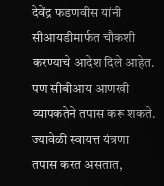देवेंद्र फडणवीस यांनी सीआयडीमार्फत चौकशी करण्याचे आदेश दिले आहेत. पण सीबीआय आणखी व्यापकतेने तपास करू शकते. ज्यावेळी स्वायत्त यंत्रणा तपास करत असतात,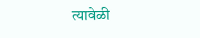त्यावेळी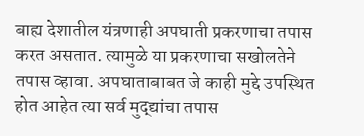बाह्य देशातील यंत्रणाही अपघाती प्रकरणाचा तपास करत असतात. त्यामुळे या प्रकरणाचा सखोलतेने तपास व्हावा. अपघाताबाबत जे काही मुद्दे उपस्थित होत आहेत त्या सर्व मुद्द्यांचा तपास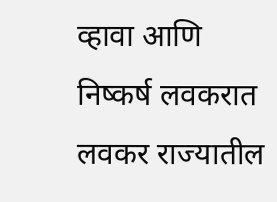व्हावा आणि निष्कर्ष लवकरात लवकर राज्यातील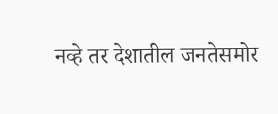नव्हे तर देशातील जनतेसमोर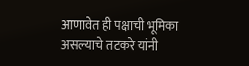आणावेत ही पक्षाची भूमिका असल्याचे तटकरे यांनी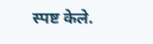स्पष्ट केले.